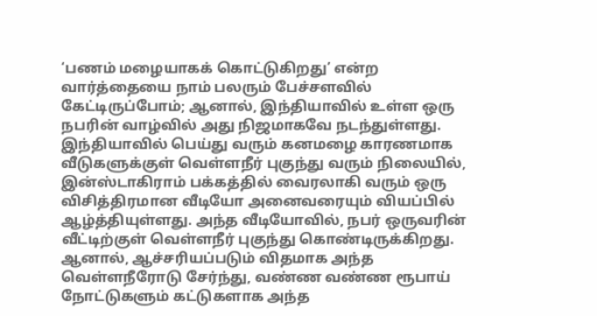‘பணம் மழையாகக் கொட்டுகிறது’ என்ற வார்த்தையை நாம் பலரும் பேச்சளவில் கேட்டிருப்போம்; ஆனால், இந்தியாவில் உள்ள ஒரு நபரின் வாழ்வில் அது நிஜமாகவே நடந்துள்ளது. இந்தியாவில் பெய்து வரும் கனமழை காரணமாக வீடுகளுக்குள் வெள்ளநீர் புகுந்து வரும் நிலையில், இன்ஸ்டாகிராம் பக்கத்தில் வைரலாகி வரும் ஒரு விசித்திரமான வீடியோ அனைவரையும் வியப்பில் ஆழ்த்தியுள்ளது. அந்த வீடியோவில், நபர் ஒருவரின் வீட்டிற்குள் வெள்ளநீர் புகுந்து கொண்டிருக்கிறது. ஆனால், ஆச்சரியப்படும் விதமாக அந்த வெள்ளநீரோடு சேர்ந்து, வண்ண வண்ண ரூபாய் நோட்டுகளும் கட்டுகளாக அந்த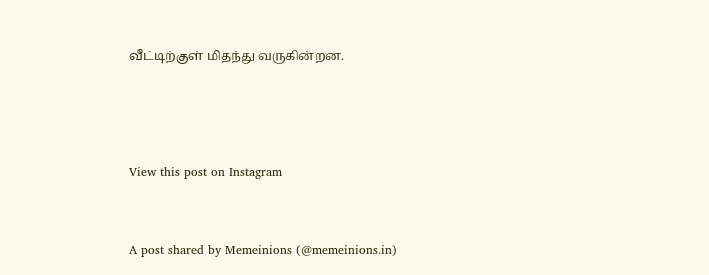வீட்டிற்குள் மிதந்து வருகின்றன.





View this post on Instagram



A post shared by Memeinions (@memeinions.in)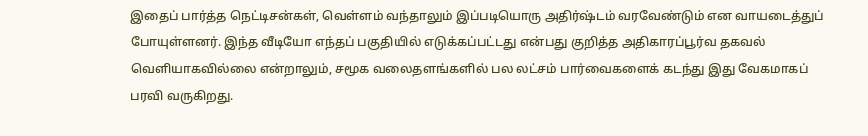இதைப் பார்த்த நெட்டிசன்கள், வெள்ளம் வந்தாலும் இப்படியொரு அதிர்ஷ்டம் வரவேண்டும் என வாயடைத்துப் போயுள்ளனர். இந்த வீடியோ எந்தப் பகுதியில் எடுக்கப்பட்டது என்பது குறித்த அதிகாரப்பூர்வ தகவல் வெளியாகவில்லை என்றாலும், சமூக வலைதளங்களில் பல லட்சம் பார்வைகளைக் கடந்து இது வேகமாகப் பரவி வருகிறது.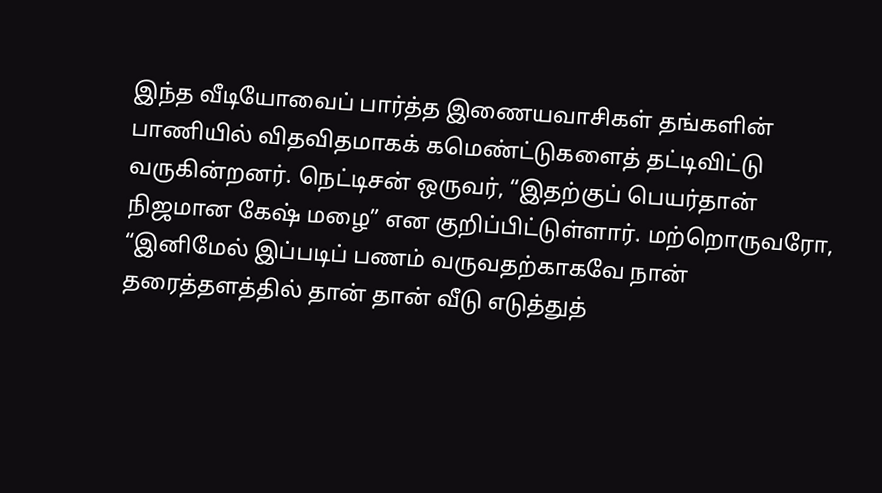இந்த வீடியோவைப் பார்த்த இணையவாசிகள் தங்களின் பாணியில் விதவிதமாகக் கமெண்ட்டுகளைத் தட்டிவிட்டு வருகின்றனர். நெட்டிசன் ஒருவர், “இதற்குப் பெயர்தான் நிஜமான கேஷ் மழை” என குறிப்பிட்டுள்ளார். மற்றொருவரோ, “இனிமேல் இப்படிப் பணம் வருவதற்காகவே நான் தரைத்தளத்தில் தான் தான் வீடு எடுத்துத்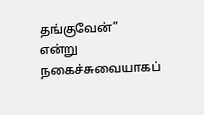தங்குவேன்” என்று நகைச்சுவையாகப்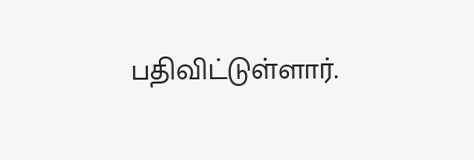பதிவிட்டுள்ளார்.